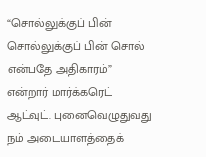“சொல்லுக்குப் பின் சொல்லுக்குப் பின் சொல் என்பதே அதிகாரம்” என்றார் மார்க்கரெட் ஆட்வுட். புனைவெழுதுவது நம் அடையாளத்தைக்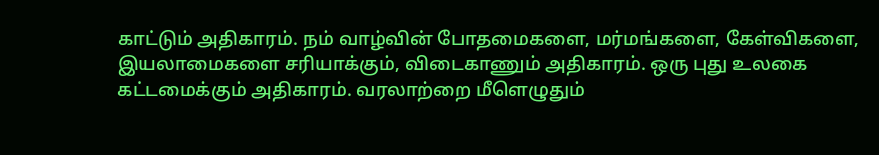காட்டும் அதிகாரம். நம் வாழ்வின் போதமைகளை, மர்மங்களை, கேள்விகளை, இயலாமைகளை சரியாக்கும், விடைகாணும் அதிகாரம். ஒரு புது உலகை கட்டமைக்கும் அதிகாரம். வரலாற்றை மீளெழுதும்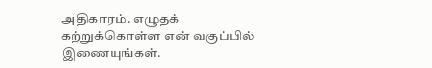அதிகாரம். எழுதக் கற்றுக்கொள்ள என் வகுப்பில் இணையுங்கள்.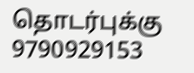தொடர்புக்கு 9790929153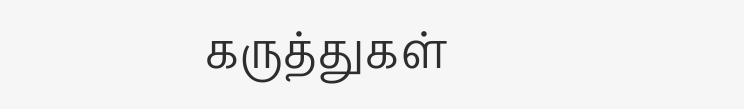கருத்துகள்